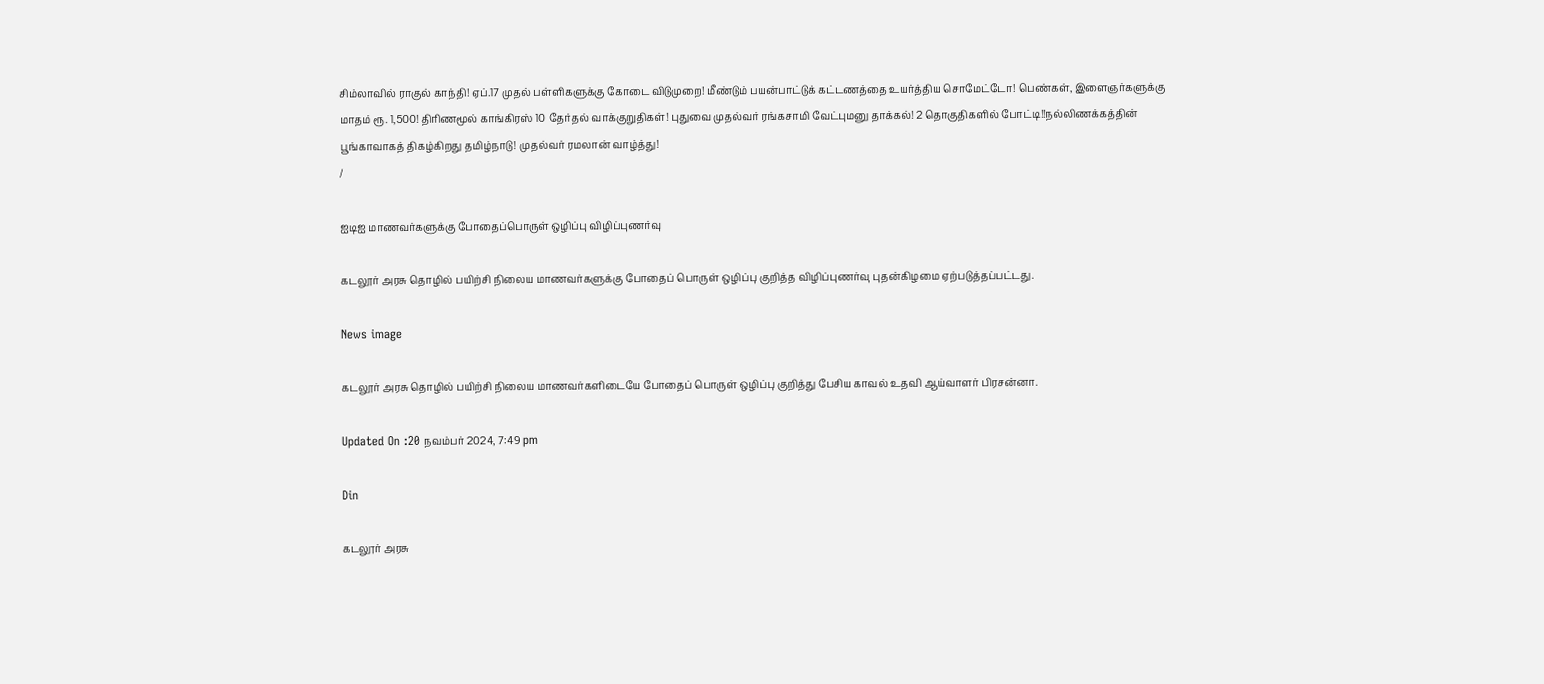சிம்லாவில் ராகுல் காந்தி! ஏப்.17 முதல் பள்ளிகளுக்கு கோடை விடுமுறை! மீண்டும் பயன்பாட்டுக் கட்டணத்தை உயர்த்திய சொமேட்டோ! பெண்கள், இளைஞர்களுக்கு மாதம் ரூ. 1,500! திரிணமூல் காங்கிரஸ் 10 தேர்தல் வாக்குறுதிகள்! புதுவை முதல்வர் ரங்கசாமி வேட்புமனு தாக்கல்! 2 தொகுதிகளில் போட்டி!!நல்லிணக்கத்தின் பூங்காவாகத் திகழ்கிறது தமிழ்நாடு! முதல்வர் ரமலான் வாழ்த்து!
/

ஐடிஐ மாணவர்களுக்கு போதைப்பொருள் ஒழிப்பு விழிப்புணர்வு

கடலூர் அரசு தொழில் பயிற்சி நிலைய மாணவர்களுக்கு போதைப் பொருள் ஒழிப்பு குறித்த விழிப்புணர்வு புதன்கிழமை ஏற்படுத்தப்பட்டது.

News image

கடலூர் அரசு தொழில் பயிற்சி நிலைய மாணவர்களிடையே போதைப் பொருள் ஒழிப்பு குறித்து பேசிய காவல் உதவி ஆய்வாளர் பிரசன்னா.

Updated On :20 நவம்பர் 2024, 7:49 pm

Din

கடலூர் அரசு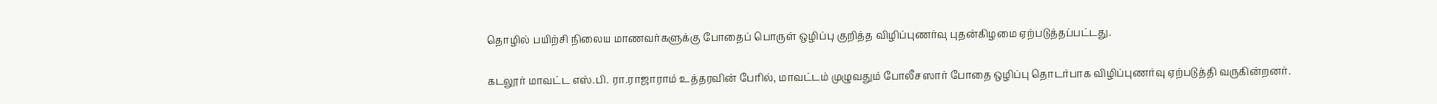தொழில் பயிற்சி நிலைய மாணவர்களுக்கு போதைப் பொருள் ஒழிப்பு குறித்த விழிப்புணர்வு புதன்கிழமை ஏற்படுத்தப்பட்டது.

கடலூர் மாவட்ட எஸ்.பி. ரா.ராஜாராம் உத்தரவின் பேரில், மாவட்டம் முழுவதும் போலீசஸார் போதை ஒழிப்பு தொடர்பாக விழிப்புணர்வு ஏற்படுத்தி வருகின்றனர்.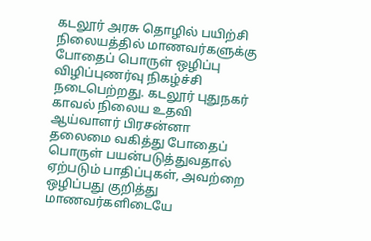கடலூர் அரசு தொழில் பயிற்சி நிலையத்தில் மாணவர்களுக்கு போதைப் பொருள் ஒழிப்பு விழிப்புணர்வு நிகழ்ச்சி நடைபெற்றது. கடலூர் புதுநகர் காவல் நிலைய உதவி ஆய்வாளர் பிரசன்னா தலைமை வகித்து போதைப் பொருள் பயன்படுத்துவதால் ஏற்படும் பாதிப்புகள், அவற்றை ஒழிப்பது குறித்து மாணவர்களிடையே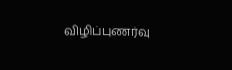விழிப்புணர்வு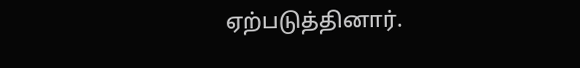ஏற்படுத்தினார்.